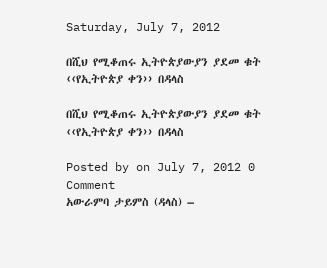Saturday, July 7, 2012

በሺህ የሚቆጠሩ ኢትዮጵያውያን ያደመ ቁት ‹‹የኢትዮጵያ ቀን›› በዳላስ

በሺህ የሚቆጠሩ ኢትዮጵያውያን ያደመ ቁት ‹‹የኢትዮጵያ ቀን›› በዳላስ

Posted by on July 7, 2012 0 Comment
አውራምባ ታይምስ (ዳላስ) –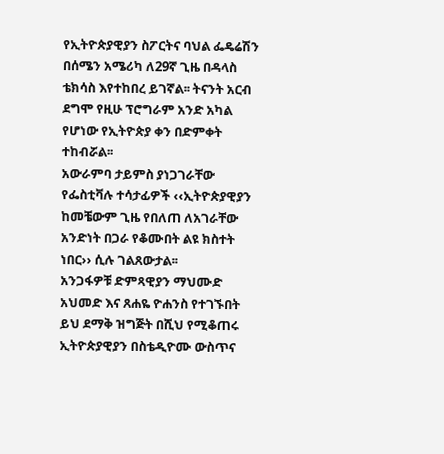የኢትዮጵያዊያን ስፖርትና ባህል ፌዴሬሽን በሰሜን አሜሪካ ለ29ኛ ጊዜ በዳላስ ቴክሳስ እየተከበረ ይገኛል፡፡ ትናንት አርብ ደግሞ የዚሁ ፕሮግራም አንድ አካል የሆነው የኢትዮጵያ ቀን በድምቀት ተከብሯል፡፡
አውራምባ ታይምስ ያነጋገራቸው የፌስቲቫሉ ተሳታፊዎች ‹‹ኢትዮጵያዊያን ከመቼውም ጊዜ የበለጠ ለአገራቸው አንድነት በጋራ የቆሙበት ልዩ ክስተት ነበር›› ሲሉ ገልጸውታል፡፡
አንጋፋዎቹ ድምጻዊያን ማህሙድ አህመድ እና ጸሐዬ ዮሐንስ የተገኙበት ይህ ደማቅ ዝግጅት በሺህ የሚቆጠሩ ኢትዮጵያዊያን በስቴዲዮሙ ውስጥና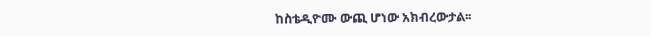ከስቴዲዮሙ ውጪ ሆነው አክብረውታል፡፡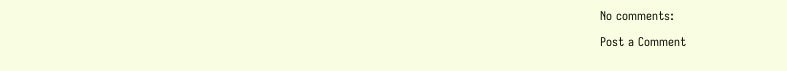No comments:

Post a Comment